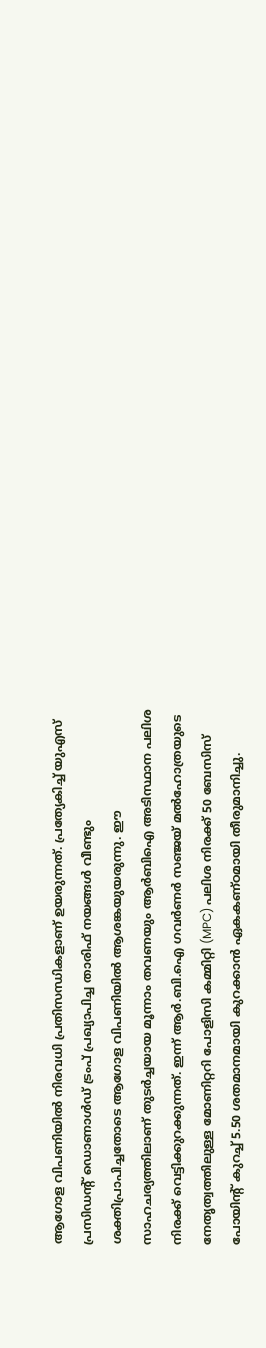ആഗോള വിപണിയിൽ നിരവധി പ്രതിസന്ധികളാണ് ഉയരുന്നത്. പ്രത്യേകിച്ച് യുഎസ് പ്രസിഡൻ്റ് ഡൊണാൾഡ് ട്രംപ് പ്രഖ്യാപിച്ച താരിഫ് നയങ്ങൾ വീണ്ടും ശക്തിപ്രാപിച്ചതോടെ ആഗോള വിപണിയിൽ ആശങ്കയുയരുന്നു. ഈ സാഹചര്യത്തിലാണ് തുടർച്ചയായ മൂന്നാം തവണയും ആർബിഐ അടിസ്ഥാന പലിശ നിരക്ക് വെട്ടിക്കുറക്കുന്നത്. ഇന്ന് ആർ.ബി.ഐ ഗവർണർ സഞ്ജയ് മൽഹോത്രയുടെ നേതൃത്വത്തിലുള്ള മോണിറ്ററി പോളിസി കമ്മിറ്റി (MPC) പലിശ നിരക്ക് 50 ബേസിസ് പോയിന്റ് കുറച്ച് 5.50 ശതമാനമായി കുറക്കാൻ ഏകകണ്ഠമായി തീരുമാനിച്ചു.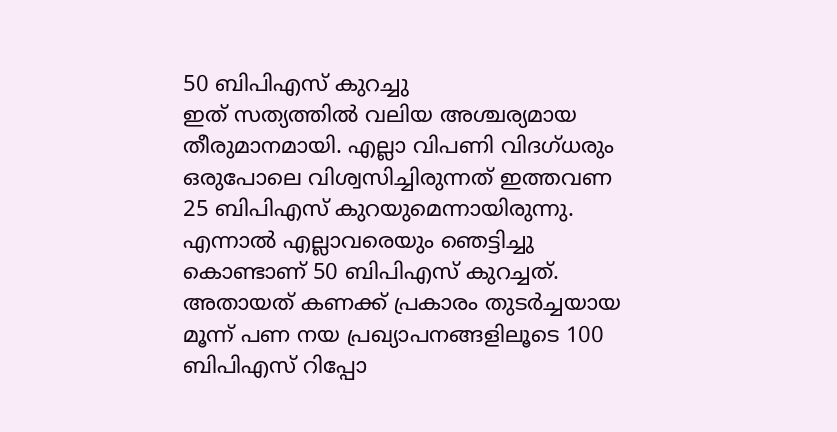50 ബിപിഎസ് കുറച്ചു
ഇത് സത്യത്തിൽ വലിയ അശ്ചര്യമായ തീരുമാനമായി. എല്ലാ വിപണി വിദഗ്ധരും ഒരുപോലെ വിശ്വസിച്ചിരുന്നത് ഇത്തവണ 25 ബിപിഎസ് കുറയുമെന്നായിരുന്നു. എന്നാൽ എല്ലാവരെയും ഞെട്ടിച്ചു കൊണ്ടാണ് 50 ബിപിഎസ് കുറച്ചത്. അതായത് കണക്ക് പ്രകാരം തുടർച്ചയായ മൂന്ന് പണ നയ പ്രഖ്യാപനങ്ങളിലൂടെ 100 ബിപിഎസ് റിപ്പോ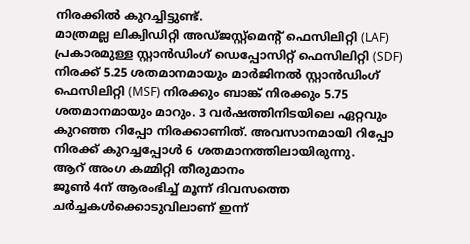നിരക്കിൽ കുറച്ചിട്ടുണ്ട്.
മാത്രമല്ല ലിക്വിഡിറ്റി അഡ്ജസ്റ്റ്മെന്റ് ഫെസിലിറ്റി (LAF) പ്രകാരമുള്ള സ്റ്റാൻഡിംഗ് ഡെപ്പോസിറ്റ് ഫെസിലിറ്റി (SDF) നിരക്ക് 5.25 ശതമാനമായും മാർജിനൽ സ്റ്റാൻഡിംഗ് ഫെസിലിറ്റി (MSF) നിരക്കും ബാങ്ക് നിരക്കും 5.75 ശതമാനമായും മാറും. 3 വർഷത്തിനിടയിലെ ഏറ്റവും കുറഞ്ഞ റിപ്പോ നിരക്കാണിത്. അവസാനമായി റിപ്പോ നിരക്ക് കുറച്ചപ്പോൾ 6 ശതമാനത്തിലായിരുന്നു.
ആറ് അംഗ കമ്മിറ്റി തീരുമാനം
ജൂൺ 4ന് ആരംഭിച്ച് മൂന്ന് ദിവസത്തെ ചർച്ചകൾക്കൊടുവിലാണ് ഇന്ന്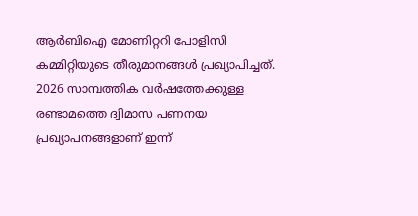ആർബിഐ മോണിറ്ററി പോളിസി കമ്മിറ്റിയുടെ തീരുമാനങ്ങൾ പ്രഖ്യാപിച്ചത്. 2026 സാമ്പത്തിക വർഷത്തേക്കുള്ള രണ്ടാമത്തെ ദ്വിമാസ പണനയ പ്രഖ്യാപനങ്ങളാണ് ഇന്ന്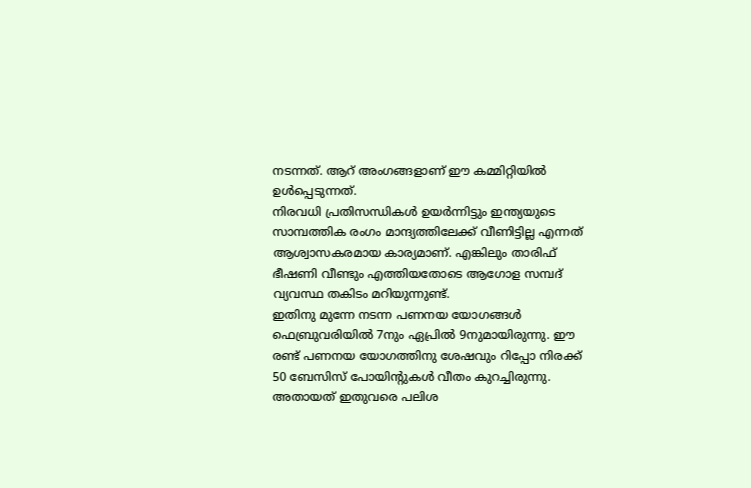നടന്നത്. ആറ് അംഗങ്ങളാണ് ഈ കമ്മിറ്റിയിൽ ഉൾപ്പെടുന്നത്.
നിരവധി പ്രതിസന്ധികൾ ഉയർന്നിട്ടും ഇന്ത്യയുടെ സാമ്പത്തിക രംഗം മാന്ദ്യത്തിലേക്ക് വീണിട്ടില്ല എന്നത് ആശ്വാസകരമായ കാര്യമാണ്. എങ്കിലും താരിഫ് ഭീഷണി വീണ്ടും എത്തിയതോടെ ആഗോള സമ്പദ് വ്യവസ്ഥ തകിടം മറിയുന്നുണ്ട്.
ഇതിനു മുന്നേ നടന്ന പണനയ യോഗങ്ങൾ ഫെബ്രുവരിയിൽ 7നും ഏപ്രിൽ 9നുമായിരുന്നു. ഈ രണ്ട് പണനയ യോഗത്തിനു ശേഷവും റിപ്പോ നിരക്ക് 50 ബേസിസ് പോയിന്റുകൾ വീതം കുറച്ചിരുന്നു. അതായത് ഇതുവരെ പലിശ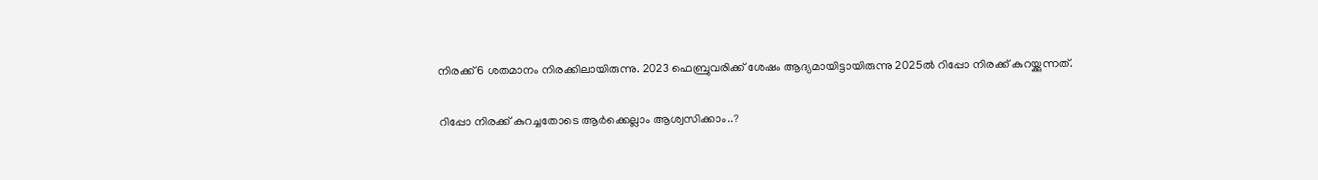നിരക്ക് 6 ശതമാനം നിരക്കിലായിരുന്നു. 2023 ഫെബ്രുവരിക്ക് ശേഷം ആദ്യമായിട്ടായിരുന്നു 2025ൽ റിപ്പോ നിരക്ക് കുറയ്ക്കുന്നത്.

റിപ്പോ നിരക്ക് കുറച്ചതോടെ ആർക്കെല്ലാം ആശ്വസിക്കാം..?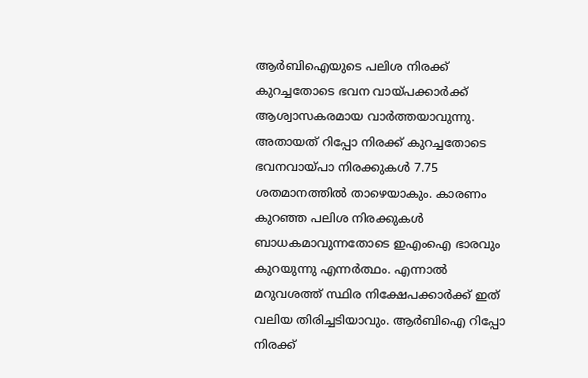ആർബിഐയുടെ പലിശ നിരക്ക് കുറച്ചതോടെ ഭവന വായ്പക്കാർക്ക് ആശ്വാസകരമായ വാർത്തയാവുന്നു. അതായത് റിപ്പോ നിരക്ക് കുറച്ചതോടെ ഭവനവായ്പാ നിരക്കുകൾ 7.75 ശതമാനത്തിൽ താഴെയാകും. കാരണം കുറഞ്ഞ പലിശ നിരക്കുകൾ ബാധകമാവുന്നതോടെ ഇഎംഐ ഭാരവും കുറയുന്നു എന്നർത്ഥം. എന്നാൽ മറുവശത്ത് സ്ഥിര നിക്ഷേപക്കാർക്ക് ഇത് വലിയ തിരിച്ചടിയാവും. ആർബിഐ റിപ്പോ നിരക്ക്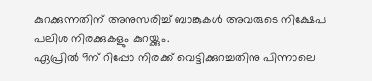കുറക്കുന്നതിന് അനുസരിച്ച് ബാങ്കുകൾ അവരുടെ നിക്ഷേപ പലിശ നിരക്കുകളും കുറയ്ക്കും.
ഏപ്രിൽ 9ന് റിപ്പോ നിരക്ക് വെട്ടിക്കുറച്ചതിനു പിന്നാലെ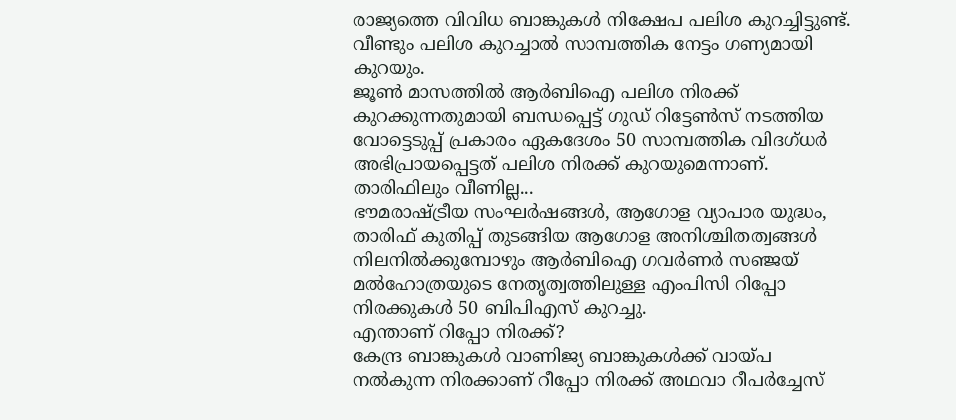രാജ്യത്തെ വിവിധ ബാങ്കുകൾ നിക്ഷേപ പലിശ കുറച്ചിട്ടുണ്ട്. വീണ്ടും പലിശ കുറച്ചാൽ സാമ്പത്തിക നേട്ടം ഗണ്യമായി കുറയും.
ജൂൺ മാസത്തിൽ ആർബിഐ പലിശ നിരക്ക് കുറക്കുന്നതുമായി ബന്ധപ്പെട്ട് ഗുഡ് റിട്ടേൺസ് നടത്തിയ വോട്ടെടുപ്പ് പ്രകാരം ഏകദേശം 50 സാമ്പത്തിക വിദഗ്ധർ അഭിപ്രായപ്പെട്ടത് പലിശ നിരക്ക് കുറയുമെന്നാണ്.
താരിഫിലും വീണില്ല...
ഭൗമരാഷ്ട്രീയ സംഘർഷങ്ങൾ, ആഗോള വ്യാപാര യുദ്ധം, താരിഫ് കുതിപ്പ് തുടങ്ങിയ ആഗോള അനിശ്ചിതത്വങ്ങൾ നിലനിൽക്കുമ്പോഴും ആർബിഐ ഗവർണർ സഞ്ജയ് മൽഹോത്രയുടെ നേതൃത്വത്തിലുള്ള എംപിസി റിപ്പോ നിരക്കുകൾ 50 ബിപിഎസ് കുറച്ചു.
എന്താണ് റിപ്പോ നിരക്ക്?
കേന്ദ്ര ബാങ്കുകൾ വാണിജ്യ ബാങ്കുകൾക്ക് വായ്പ നൽകുന്ന നിരക്കാണ് റീപ്പോ നിരക്ക് അഥവാ റീപർച്ചേസ്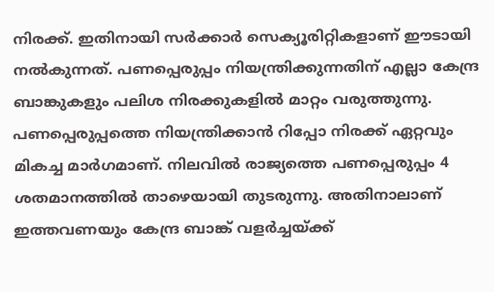നിരക്ക്. ഇതിനായി സർക്കാർ സെക്യൂരിറ്റികളാണ് ഈടായി നൽകുന്നത്. പണപ്പെരുപ്പം നിയന്ത്രിക്കുന്നതിന് എല്ലാ കേന്ദ്ര ബാങ്കുകളും പലിശ നിരക്കുകളിൽ മാറ്റം വരുത്തുന്നു. പണപ്പെരുപ്പത്തെ നിയന്ത്രിക്കാൻ റിപ്പോ നിരക്ക് ഏറ്റവും മികച്ച മാർഗമാണ്. നിലവിൽ രാജ്യത്തെ പണപ്പെരുപ്പം 4 ശതമാനത്തിൽ താഴെയായി തുടരുന്നു. അതിനാലാണ് ഇത്തവണയും കേന്ദ്ര ബാങ്ക് വളർച്ചയ്ക്ക്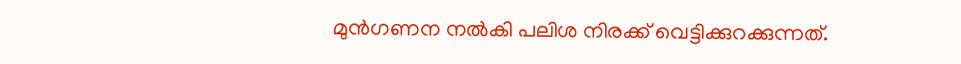മുൻഗണന നൽകി പലിശ നിരക്ക് വെട്ടിക്കുറക്കുന്നത്.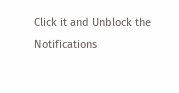Click it and Unblock the Notifications